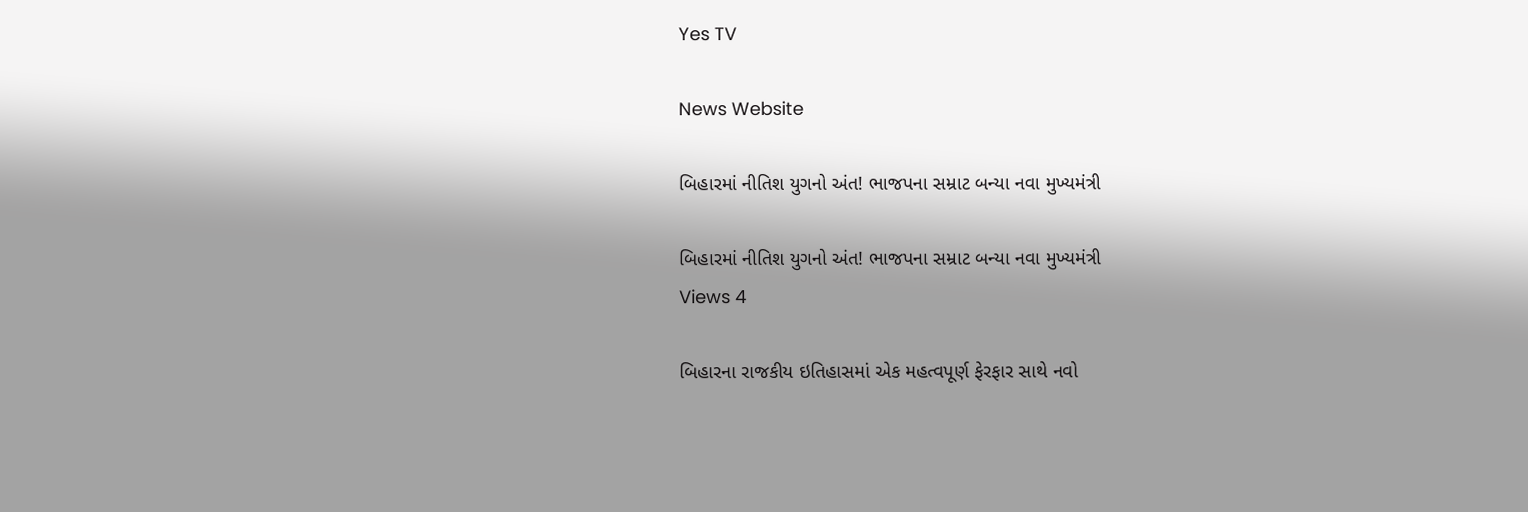Yes TV

News Website

બિહારમાં નીતિશ યુગનો અંત! ભાજપના સમ્રાટ બન્યા નવા મુખ્યમંત્રી

બિહારમાં નીતિશ યુગનો અંત! ભાજપના સમ્રાટ બન્યા નવા મુખ્યમંત્રી
Views 4

બિહારના રાજકીય ઇતિહાસમાં એક મહત્વપૂર્ણ ફેરફાર સાથે નવો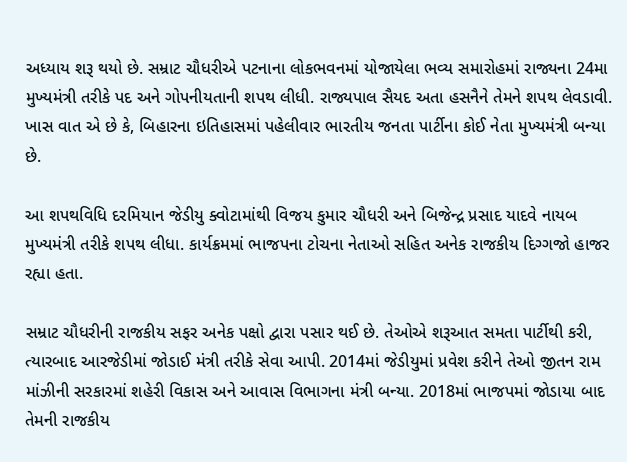અધ્યાય શરૂ થયો છે. સમ્રાટ ચૌધરીએ પટનાના લોકભવનમાં યોજાયેલા ભવ્ય સમારોહમાં રાજ્યના 24મા મુખ્યમંત્રી તરીકે પદ અને ગોપનીયતાની શપથ લીધી. રાજ્યપાલ સૈયદ અતા હસનૈને તેમને શપથ લેવડાવી. ખાસ વાત એ છે કે, બિહારના ઇતિહાસમાં પહેલીવાર ભારતીય જનતા પાર્ટીના કોઈ નેતા મુખ્યમંત્રી બન્યા છે.

આ શપથવિધિ દરમિયાન જેડીયુ ક્વોટામાંથી વિજય કુમાર ચૌધરી અને બિજેન્દ્ર પ્રસાદ યાદવે નાયબ મુખ્યમંત્રી તરીકે શપથ લીધા. કાર્યક્રમમાં ભાજપના ટોચના નેતાઓ સહિત અનેક રાજકીય દિગ્ગજો હાજર રહ્યા હતા.

સમ્રાટ ચૌધરીની રાજકીય સફર અનેક પક્ષો દ્વારા પસાર થઈ છે. તેઓએ શરૂઆત સમતા પાર્ટીથી કરી, ત્યારબાદ આરજેડીમાં જોડાઈ મંત્રી તરીકે સેવા આપી. 2014માં જેડીયુમાં પ્રવેશ કરીને તેઓ જીતન રામ માંઝીની સરકારમાં શહેરી વિકાસ અને આવાસ વિભાગના મંત્રી બન્યા. 2018માં ભાજપમાં જોડાયા બાદ તેમની રાજકીય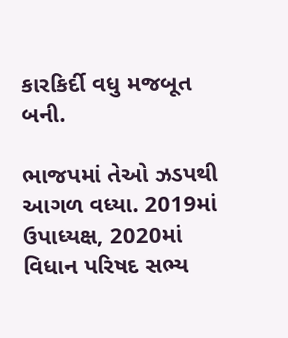કારકિર્દી વધુ મજબૂત બની.

ભાજપમાં તેઓ ઝડપથી આગળ વધ્યા. 2019માં ઉપાધ્યક્ષ, 2020માં વિધાન પરિષદ સભ્ય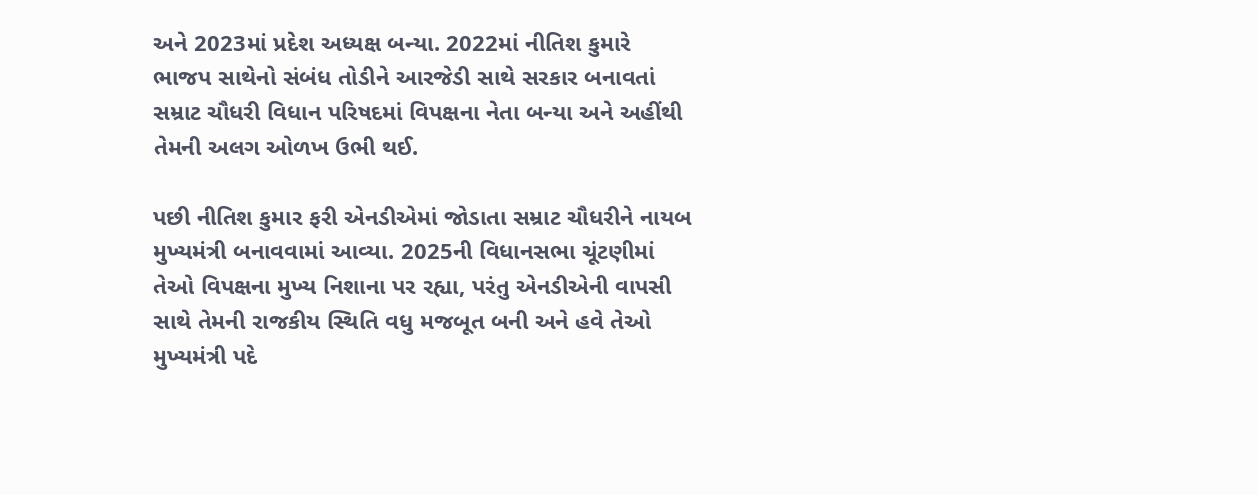અને 2023માં પ્રદેશ અધ્યક્ષ બન્યા. 2022માં નીતિશ કુમારે ભાજપ સાથેનો સંબંધ તોડીને આરજેડી સાથે સરકાર બનાવતાં સમ્રાટ ચૌધરી વિધાન પરિષદમાં વિપક્ષના નેતા બન્યા અને અહીંથી તેમની અલગ ઓળખ ઉભી થઈ.

પછી નીતિશ કુમાર ફરી એનડીએમાં જોડાતા સમ્રાટ ચૌધરીને નાયબ મુખ્યમંત્રી બનાવવામાં આવ્યા. 2025ની વિધાનસભા ચૂંટણીમાં તેઓ વિપક્ષના મુખ્ય નિશાના પર રહ્યા, પરંતુ એનડીએની વાપસી સાથે તેમની રાજકીય સ્થિતિ વધુ મજબૂત બની અને હવે તેઓ મુખ્યમંત્રી પદે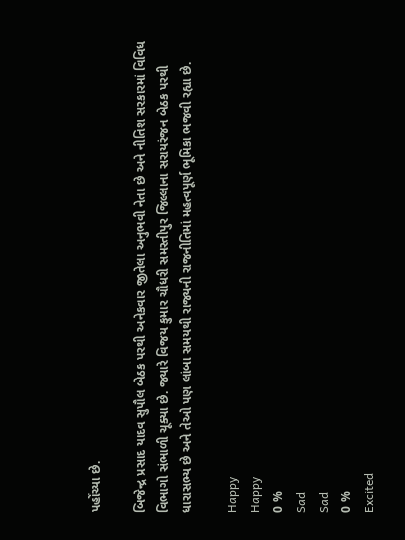પહોંચ્યા છે.

બિજેન્દ્ર પ્રસાદ યાદવ સુપૌલ બેઠક પરથી અનેકવાર જીતેલા અનુભવી નેતા છે અને નીતિશ સરકારમાં વિવિધ વિભાગો સંભાળી ચૂક્યા છે. જ્યારે વિજય કુમાર ચૌધરી સમસ્તીપુર જિલ્લાના સરાયરંજન બેઠક પરથી ધારાસભ્ય છે અને તેઓ પણ લાંબા સમયથી રાજ્યની રાજનીતિમાં મહત્વપૂર્ણ ભૂમિકા ભજવી રહ્યા છે.

Happy
Happy
0 %
Sad
Sad
0 %
Excited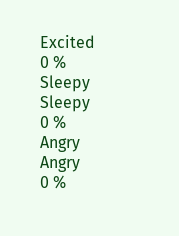Excited
0 %
Sleepy
Sleepy
0 %
Angry
Angry
0 %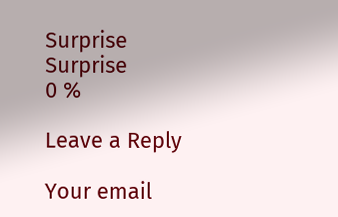Surprise
Surprise
0 %

Leave a Reply

Your email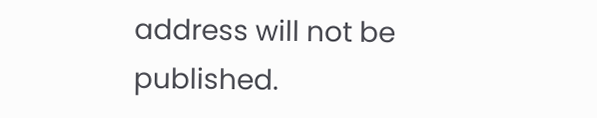address will not be published.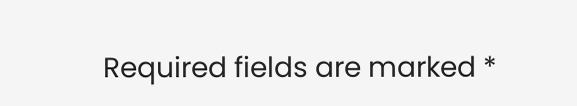Required fields are marked *